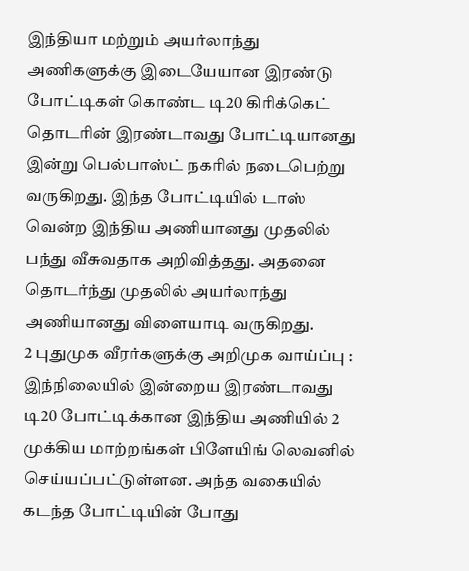இந்தியா மற்றும் அயர்லாந்து அணிகளுக்கு இடையேயான இரண்டு போட்டிகள் கொண்ட டி20 கிரிக்கெட் தொடரின் இரண்டாவது போட்டியானது இன்று பெல்பாஸ்ட் நகரில் நடைபெற்று வருகிறது. இந்த போட்டியில் டாஸ் வென்ற இந்திய அணியானது முதலில் பந்து வீசுவதாக அறிவித்தது. அதனை தொடர்ந்து முதலில் அயர்லாந்து அணியானது விளையாடி வருகிறது.
2 புதுமுக வீரர்களுக்கு அறிமுக வாய்ப்பு :
இந்நிலையில் இன்றைய இரண்டாவது டி20 போட்டிக்கான இந்திய அணியில் 2 முக்கிய மாற்றங்கள் பிளேயிங் லெவனில் செய்யப்பட்டுள்ளன. அந்த வகையில் கடந்த போட்டியின் போது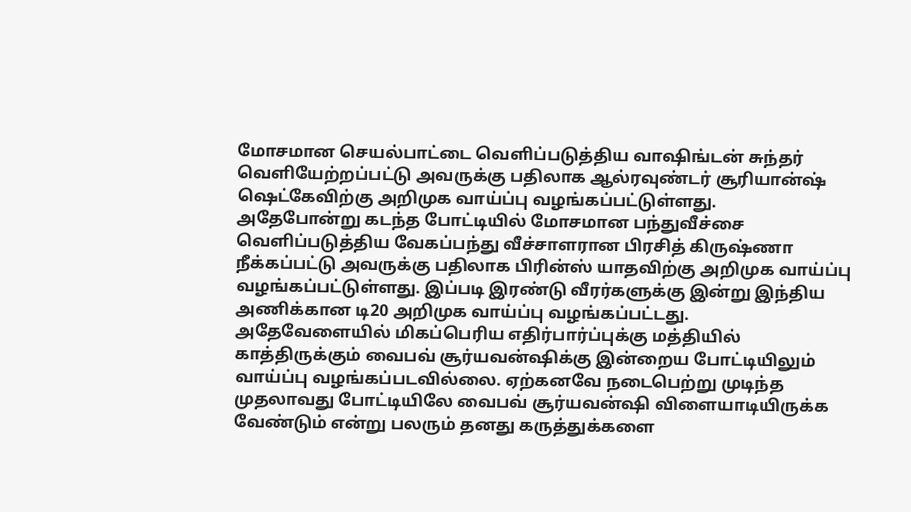மோசமான செயல்பாட்டை வெளிப்படுத்திய வாஷிங்டன் சுந்தர் வெளியேற்றப்பட்டு அவருக்கு பதிலாக ஆல்ரவுண்டர் சூரியான்ஷ் ஷெட்கேவிற்கு அறிமுக வாய்ப்பு வழங்கப்பட்டுள்ளது.
அதேபோன்று கடந்த போட்டியில் மோசமான பந்துவீச்சை வெளிப்படுத்திய வேகப்பந்து வீச்சாளரான பிரசித் கிருஷ்ணா நீக்கப்பட்டு அவருக்கு பதிலாக பிரின்ஸ் யாதவிற்கு அறிமுக வாய்ப்பு வழங்கப்பட்டுள்ளது. இப்படி இரண்டு வீரர்களுக்கு இன்று இந்திய அணிக்கான டி20 அறிமுக வாய்ப்பு வழங்கப்பட்டது.
அதேவேளையில் மிகப்பெரிய எதிர்பார்ப்புக்கு மத்தியில் காத்திருக்கும் வைபவ் சூர்யவன்ஷிக்கு இன்றைய போட்டியிலும் வாய்ப்பு வழங்கப்படவில்லை. ஏற்கனவே நடைபெற்று முடிந்த முதலாவது போட்டியிலே வைபவ் சூர்யவன்ஷி விளையாடியிருக்க வேண்டும் என்று பலரும் தனது கருத்துக்களை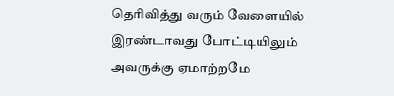தெரிவித்து வரும் வேளையில் இரண்டாவது போட்டியிலும் அவருக்கு ஏமாற்றமே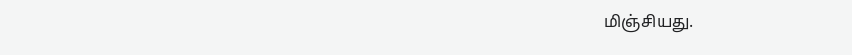மிஞ்சியது.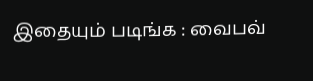இதையும் படிங்க : வைபவ்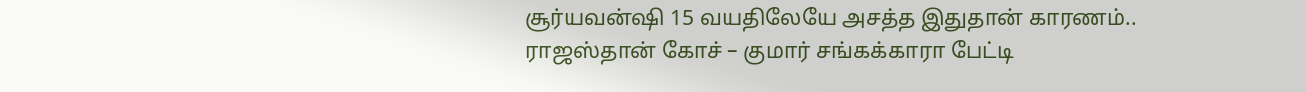சூர்யவன்ஷி 15 வயதிலேயே அசத்த இதுதான் காரணம்.. ராஜஸ்தான் கோச் – குமார் சங்கக்காரா பேட்டி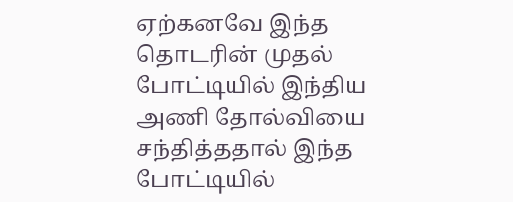ஏற்கனவே இந்த தொடரின் முதல் போட்டியில் இந்திய அணி தோல்வியை சந்தித்ததால் இந்த போட்டியில்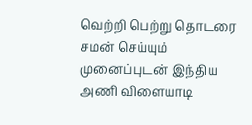வெற்றி பெற்று தொடரை சமன் செய்யும் முனைப்புடன் இந்திய அணி விளையாடி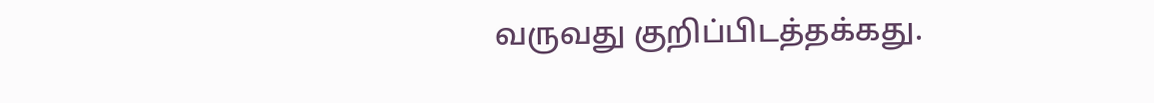வருவது குறிப்பிடத்தக்கது.